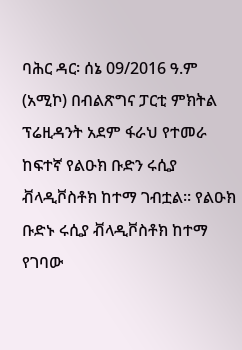ባሕር ዳር፡ ሰኔ 09/2016 ዓ.ም (አሚኮ) በብልጽግና ፓርቲ ምክትል ፕሬዚዳንት አደም ፋራህ የተመራ ከፍተኛ የልዑክ ቡድን ሩሲያ ቭላዲቮስቶክ ከተማ ገብቷል። የልዑክ ቡድኑ ሩሲያ ቭላዲቮስቶክ ከተማ የገባው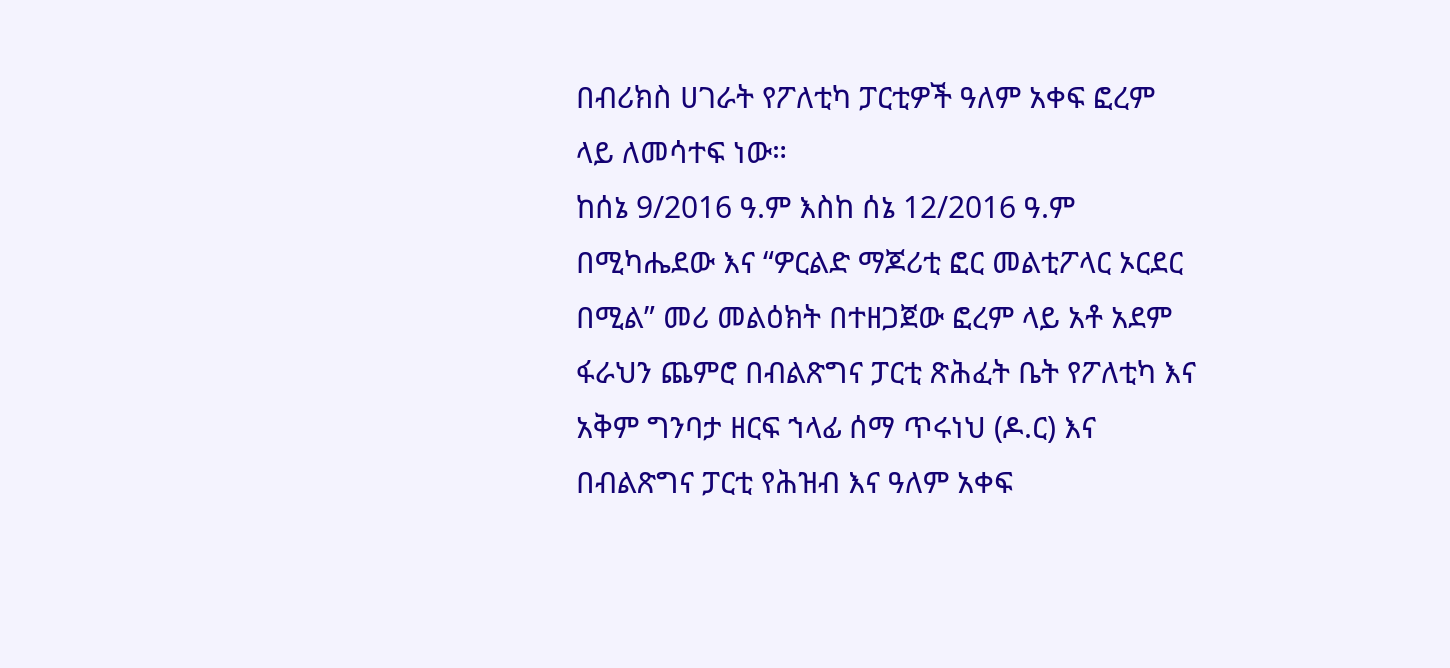በብሪክስ ሀገራት የፖለቲካ ፓርቲዎች ዓለም አቀፍ ፎረም ላይ ለመሳተፍ ነው።
ከሰኔ 9/2016 ዓ.ም እስከ ሰኔ 12/2016 ዓ.ም በሚካሔደው እና “ዎርልድ ማጆሪቲ ፎር መልቲፖላር ኦርደር በሚል” መሪ መልዕክት በተዘጋጀው ፎረም ላይ አቶ አደም ፋራህን ጨምሮ በብልጽግና ፓርቲ ጽሕፈት ቤት የፖለቲካ እና አቅም ግንባታ ዘርፍ ኀላፊ ሰማ ጥሩነህ (ዶ.ር) እና በብልጽግና ፓርቲ የሕዝብ እና ዓለም አቀፍ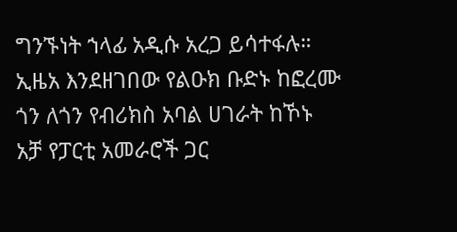ግንኙነት ኀላፊ አዲሱ አረጋ ይሳተፋሉ።
ኢዜአ እንደዘገበው የልዑክ ቡድኑ ከፎረሙ ጎን ለጎን የብሪክስ አባል ሀገራት ከኾኑ አቻ የፓርቲ አመራሮች ጋር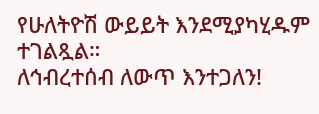የሁለትዮሽ ውይይት እንደሚያካሂዱም ተገልጿል።
ለኅብረተሰብ ለውጥ እንተጋለን!